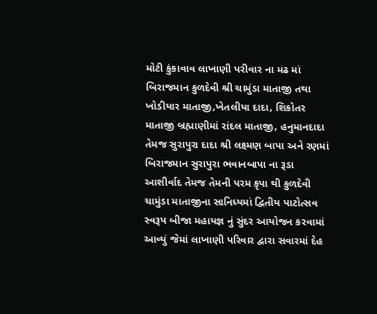મોટી કુંકાવાવ લાખાણી પરીવાર ના મઢ માં બિરાજમાન કુળદેવી શ્રી ચામુંડા માતાજી તથા ખોડીયાર માતાજી,ખેતલીયા દાદા, શિકોતર માતાજી બ્રહ્માણીમાં રાંદલ માતાજી, હનુમાનદાદા તેમજ સુરાપુરા દાદા શ્રી લક્ષ્મણ બાપા અને રણમાં બિરાજમાન સુરાપુરા ભવાનબાપા ના રૂડા આશીર્વાદ તેમજ તેમની પરમ કૃપા થી કુળદેવી ચામુંડા માતાજીના સાનિધ્યમાં દ્વિતીય પાટોત્સવ સ્વરૂપ બીજા મહાયજ્ઞ નું સુંદર આયોજન કરવામાં આવ્યું જેમાં લાખાણી પરિવાર દ્વારા સવારમાં દેહ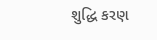શુદ્ધિ કરણ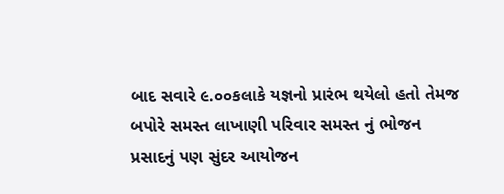બાદ સવારે ૯.૦૦કલાકે યજ્ઞનો પ્રારંભ થયેલો હતો તેમજ બપોરે સમસ્ત લાખાણી પરિવાર સમસ્ત નું ભોજન પ્રસાદનું પણ સુંદર આયોજન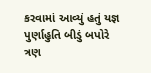કરવામાં આવ્યું હતું યજ્ઞ પુર્ણાહુતિ બીડું બપોરે ત્રણ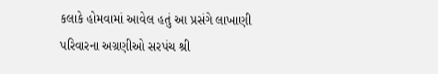કલાકે હોમવામાં આવેલ હતું આ પ્રસંગે લાખાણી પરિવારના અગ્રણીઓ સરપંચ શ્રી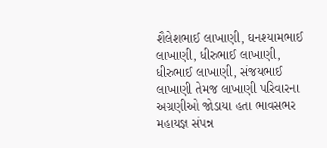શૈલેશભાઈ લાખાણી, ઘનશ્યામભાઈ લાખાણી, ધીરુભાઈ લાખાણી, ધીરુભાઈ લાખાણી, સંજયભાઈ લાખાણી તેમજ લાખાણી પરિવારના અગ્રણીઓ જોડાયા હતા ભાવસભર મહાયજ્ઞ સંપન્ન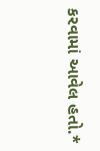કરવામાં આવેલ હતો.*